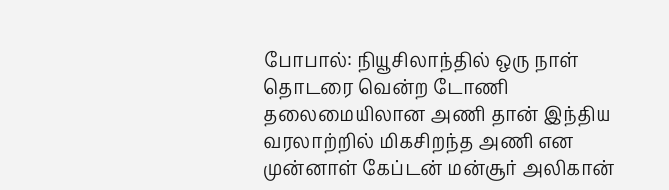போபால்: நியூசிலாந்தில் ஒரு நாள் தொடரை வென்ற டோணி தலைமையிலான அணி தான் இந்திய வரலாற்றில் மிகசிறந்த அணி என முன்னாள் கேப்டன் மன்சூர் அலிகான்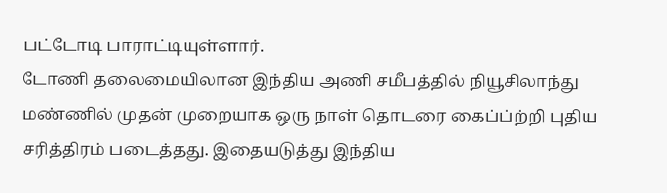பட்டோடி பாராட்டியுள்ளார்.
டோணி தலைமையிலான இந்திய அணி சமீபத்தில் நியூசிலாந்து மண்ணில் முதன் முறையாக ஒரு நாள் தொடரை கைப்ப்ற்றி புதிய சரித்திரம் படைத்தது. இதையடுத்து இந்திய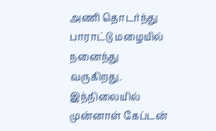அணி தொடர்ந்து பாராட்டு மழையில் நனைந்து வருகிறது.
இந்நிலையில் முன்னாள் கேப்டன்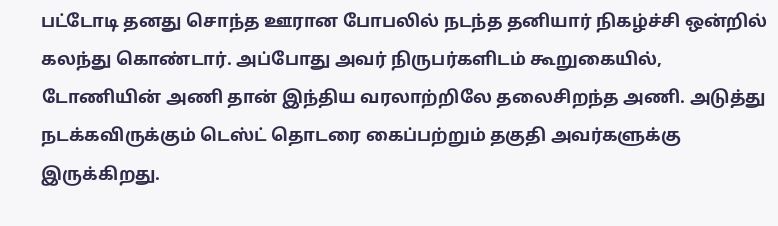பட்டோடி தனது சொந்த ஊரான போபலில் நடந்த தனியார் நிகழ்ச்சி ஒன்றில் கலந்து கொண்டார். அப்போது அவர் நிருபர்களிடம் கூறுகையில்,
டோணியின் அணி தான் இந்திய வரலாற்றிலே தலைசிறந்த அணி. அடுத்து நடக்கவிருக்கும் டெஸ்ட் தொடரை கைப்பற்றும் தகுதி அவர்களுக்கு இருக்கிறது.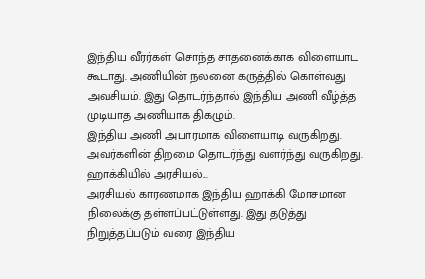இந்திய வீரர்கள் சொந்த சாதனைக்காக விளையாட கூடாது. அணியின் நலனை கருத்தில் கொள்வது அவசியம். இது தொடர்ந்தால் இந்திய அணி வீழ்த்த முடியாத அணியாக திகழும்.
இந்திய அணி அபாரமாக விளையாடி வருகிறது. அவர்களின் திறமை தொடர்ந்து வளர்ந்து வருகிறது.
ஹாக்கியில் அரசியல்...
அரசியல் காரணமாக இந்திய ஹாக்கி மோசமான நிலைக்கு தள்ளப்பட்டுள்ளது. இது தடுத்து நிறுத்தப்படும் வரை இந்திய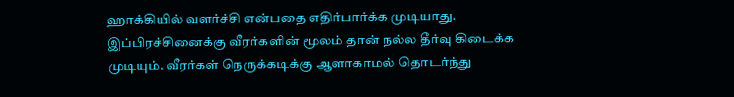ஹாக்கியில் வளர்ச்சி என்பதை எதிர்பார்க்க முடியாது. இப்பிரச்சினைக்கு வீரர்களின் மூலம் தான் நல்ல தீர்வு கிடைக்க முடியும். வீரர்கள் நெருக்கடிக்கு ஆளாகாமல் தொடர்ந்து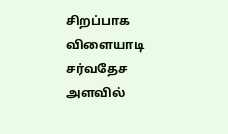சிறப்பாக விளையாடி சர்வதேச அளவில்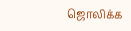ஜொலிக்க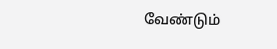வேண்டும்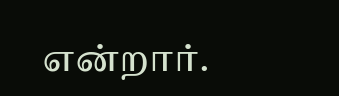என்றார்.